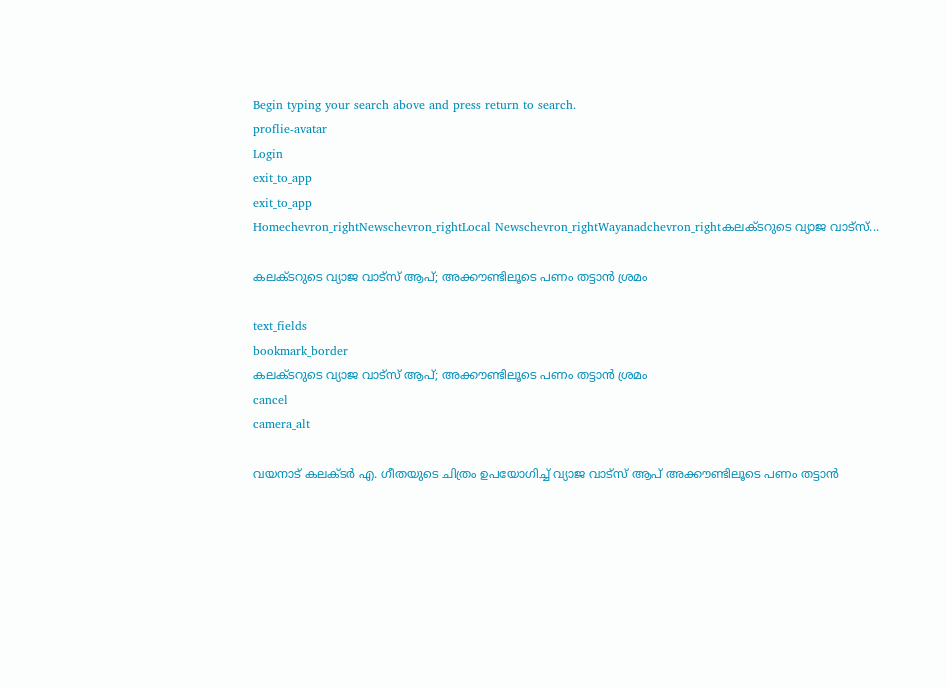Begin typing your search above and press return to search.
proflie-avatar
Login
exit_to_app
exit_to_app
Homechevron_rightNewschevron_rightLocal Newschevron_rightWayanadchevron_rightകലക്ടറുടെ വ്യാജ വാട്സ്...

കലക്ടറുടെ വ്യാജ വാട്സ് ആപ്; അക്കൗണ്ടിലൂടെ പണം തട്ടാൻ ശ്രമം

text_fields
bookmark_border
കലക്ടറുടെ വ്യാജ വാട്സ് ആപ്; അക്കൗണ്ടിലൂടെ പണം തട്ടാൻ ശ്രമം
cancel
camera_alt

വയനാട് കലക്ടർ എ. ഗീതയുടെ ചിത്രം ഉപയോഗിച്ച് വ്യാജ വാട്സ് ആപ് അക്കൗണ്ടിലൂടെ പണം തട്ടാൻ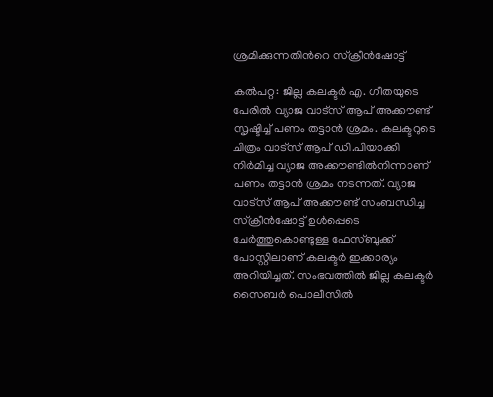ശ്രമിക്കുന്നതിന്‍റെ സ്ക്രീൻഷോട്ട്

കൽപറ്റ: ജില്ല കലക്ടർ എ. ഗീതയുടെ പേരിൽ വ്യാജ വാട്സ് ആപ് അക്കൗണ്ട് സൃഷ്ടിച്ച് പണം തട്ടാൻ ശ്രമം. കലക്ടറുടെ ചിത്രം വാട്സ് ആപ് ഡി.പിയാക്കി നിർമിച്ച വ്യാജ അക്കൗണ്ടിൽനിന്നാണ് പണം തട്ടാൻ ശ്രമം നടന്നത്. വ്യാജ വാട്സ് ആപ് അക്കൗണ്ട് സംബന്ധിച്ച സ്ക്രീൻഷോട്ട് ഉൾപ്പെടെ ചേർത്തുകൊണ്ടുള്ള ഫേസ്ബുക്ക് പോസ്റ്റിലാണ് കലക്ടർ ഇക്കാര്യം അറിയിച്ചത്. സംഭവത്തിൽ ജില്ല കലക്ടർ സൈബർ പൊലീസിൽ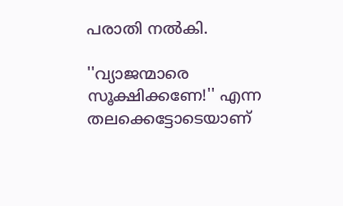പരാതി നൽകി.

''വ്യാജന്മാരെ സൂക്ഷിക്കണേ!'' എന്ന തലക്കെട്ടോടെയാണ്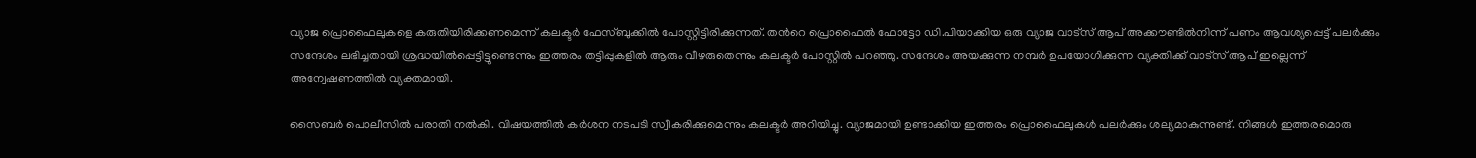വ്യാജ പ്രൊഫൈലുകളെ കരുതിയിരിക്കണമെന്ന് കലക്ടർ ഫേസ്ബുക്കിൽ പോസ്റ്റിട്ടിരിക്കുന്നത്. തന്‍റെ പ്രൊഫൈൽ ഫോട്ടോ ഡി.പിയാക്കിയ ഒരു വ്യാജ വാട്സ് ആപ് അക്കൗണ്ടിൽനിന്ന് പണം ആവശ്യപ്പെട്ട് പലർക്കും സന്ദേശം ലഭിച്ചതായി ശ്രദ്ധയിൽപ്പെട്ടിട്ടുണ്ടെന്നും ഇത്തരം തട്ടിപ്പുകളിൽ ആരും വീഴരുതെന്നും കലക്ടർ പോസ്റ്റിൽ പറഞ്ഞു. സന്ദേശം അയക്കുന്ന നമ്പർ ഉപയോഗിക്കുന്ന വ്യക്തിക്ക് വാട്സ് ആപ് ഇല്ലെന്ന് അന്വേഷണത്തിൽ വ്യക്തമായി.

സൈബർ പൊലീസിൽ പരാതി നൽകി. വിഷയത്തിൽ കർശന നടപടി സ്വീകരിക്കുമെന്നും കലക്ടർ അറിയിച്ചു. വ്യാജമായി ഉണ്ടാക്കിയ ഇത്തരം പ്രൊഫൈലുകൾ പലർക്കും ശല്യമാകുന്നുണ്ട്. നിങ്ങൾ ഇത്തരമൊരു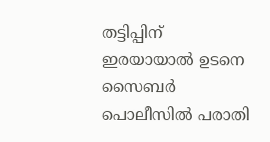തട്ടിപ്പിന് ഇരയായാല്‍ ഉടനെ സൈബര്‍ പൊലീസില്‍ പരാതി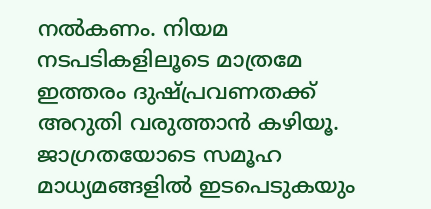നല്‍കണം. നിയമ നടപടികളിലൂടെ മാത്രമേ ഇത്തരം ദുഷ്പ്രവണതക്ക് അറുതി വരുത്താന്‍ കഴിയൂ. ജാഗ്രതയോടെ സമൂഹ മാധ്യമങ്ങളില്‍ ഇടപെടുകയും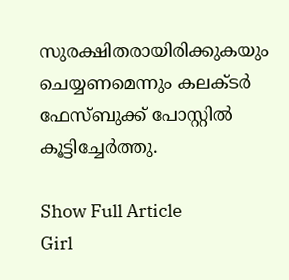സുരക്ഷിതരായിരിക്കുകയും ചെയ്യണമെന്നും കലക്ടർ ഫേസ്ബുക്ക് പോസ്റ്റിൽ കൂട്ടിച്ചേർത്തു.

Show Full Article
Girl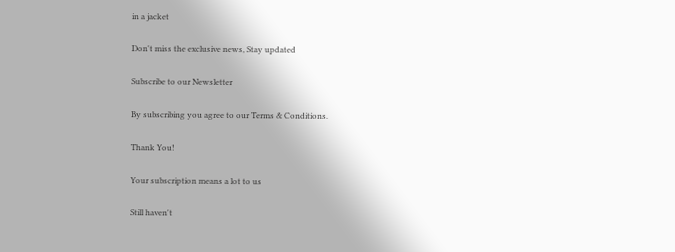in a jacket

Don't miss the exclusive news, Stay updated

Subscribe to our Newsletter

By subscribing you agree to our Terms & Conditions.

Thank You!

Your subscription means a lot to us

Still haven't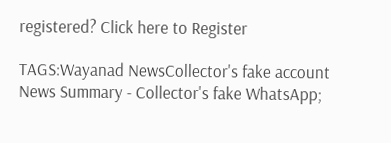registered? Click here to Register

TAGS:Wayanad NewsCollector's fake account
News Summary - Collector's fake WhatsApp;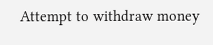Attempt to withdraw money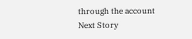through the account
Next Story